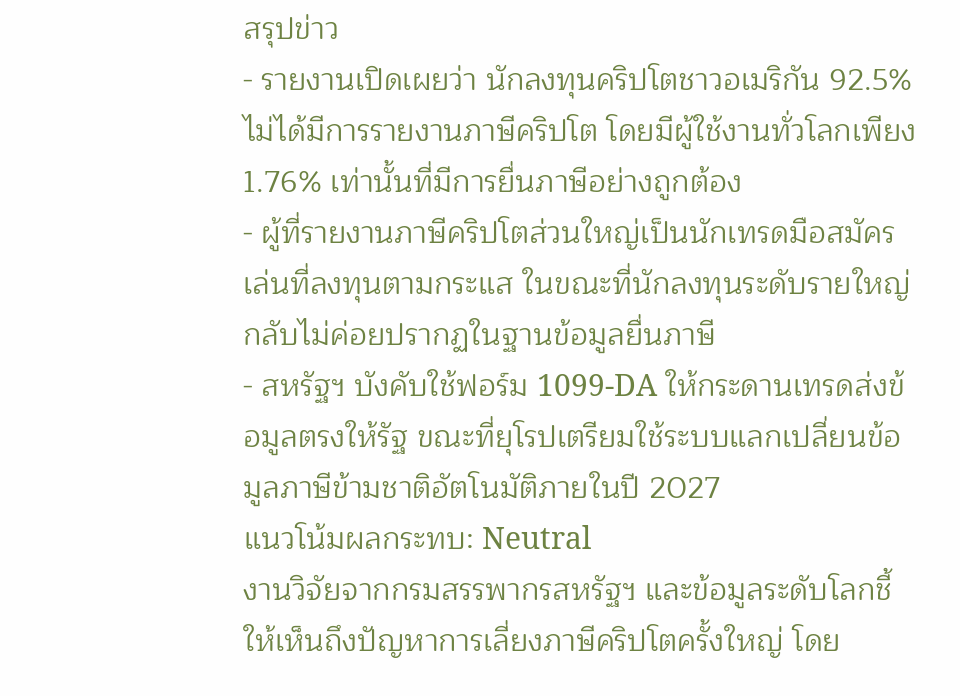สรุปข่าว
- รายงานเปิดเผยว่า นักลงทุนคริปโตชาวอเมริกัน 92.5% ไม่ได้มีการรายงานภาษีคริปโต โดยมีผู้ใช้งานทั่วโลกเพียง 1.76% เท่านั้นที่มีการยื่นภาษีอย่างถูกต้อง
- ผู้ที่รายงานภาษีคริปโตส่วนใหญ่เป็นนักเทรดมือสมัครเล่นที่ลงทุนตามกระแส ในขณะที่นักลงทุนระดับรายใหญ่กลับไม่ค่อยปรากฏในฐานข้อมูลยื่นภาษี
- สหรัฐฯ บังคับใช้ฟอร์ม 1099-DA ให้กระดานเทรดส่งข้อมูลตรงให้รัฐ ขณะที่ยุโรปเตรียมใช้ระบบแลกเปลี่ยนข้อมูลภาษีข้ามชาติอัตโนมัติภายในปี 2027
แนวโน้มผลกระทบ: Neutral
งานวิจัยจากกรมสรรพากรสหรัฐฯ และข้อมูลระดับโลกชี้ให้เห็นถึงปัญหาการเลี่ยงภาษีคริปโตครั้งใหญ่ โดย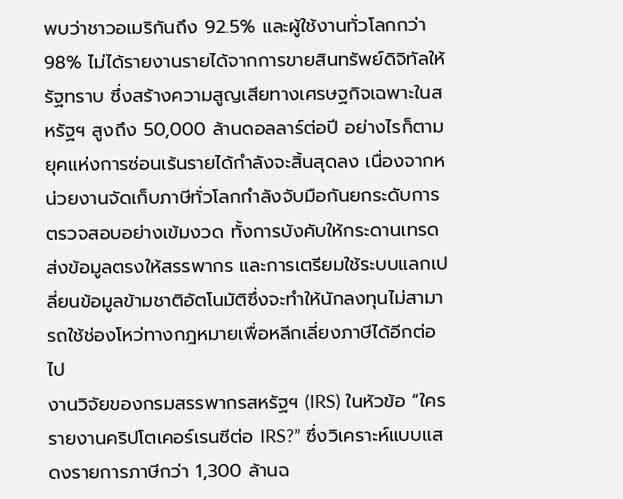พบว่าชาวอเมริกันถึง 92.5% และผู้ใช้งานทั่วโลกกว่า 98% ไม่ได้รายงานรายได้จากการขายสินทรัพย์ดิจิทัลให้รัฐทราบ ซึ่งสร้างความสูญเสียทางเศรษฐกิจเฉพาะในสหรัฐฯ สูงถึง 50,000 ล้านดอลลาร์ต่อปี อย่างไรก็ตาม ยุคแห่งการซ่อนเร้นรายได้กำลังจะสิ้นสุดลง เนื่องจากหน่วยงานจัดเก็บภาษีทั่วโลกกำลังจับมือกันยกระดับการตรวจสอบอย่างเข้มงวด ทั้งการบังคับให้กระดานเทรดส่งข้อมูลตรงให้สรรพากร และการเตรียมใช้ระบบแลกเปลี่ยนข้อมูลข้ามชาติอัตโนมัติซึ่งจะทำให้นักลงทุนไม่สามารถใช้ช่องโหว่ทางกฎหมายเพื่อหลีกเลี่ยงภาษีได้อีกต่อไป
งานวิจัยของกรมสรรพากรสหรัฐฯ (IRS) ในหัวข้อ “ใครรายงานคริปโตเคอร์เรนซีต่อ IRS?” ซึ่งวิเคราะห์แบบแสดงรายการภาษีกว่า 1,300 ล้านฉ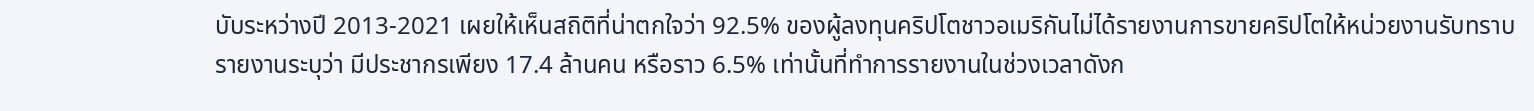บับระหว่างปี 2013-2021 เผยให้เห็นสถิติที่น่าตกใจว่า 92.5% ของผู้ลงทุนคริปโตชาวอเมริกันไม่ได้รายงานการขายคริปโตให้หน่วยงานรับทราบ
รายงานระบุว่า มีประชากรเพียง 17.4 ล้านคน หรือราว 6.5% เท่านั้นที่ทำการรายงานในช่วงเวลาดังก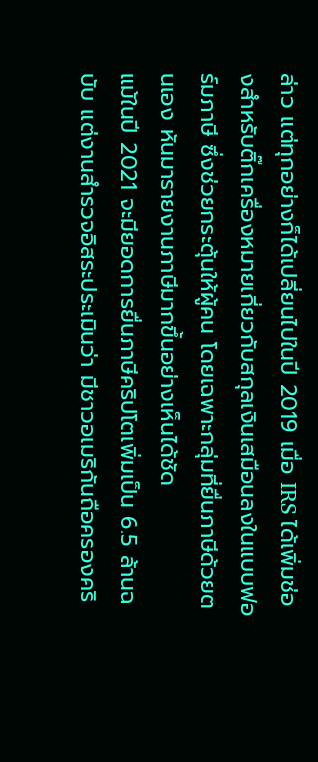ล่าว แต่ทุกอย่างก็ได้เปลี่ยนไปในปี 2019 เมื่อ IRS ได้เพิ่มช่องสำหรับติ๊กเครื่องหมายเกี่ยวกับสกุลเงินเสมือนลงในแบบฟอร์มภาษี ซึ่งช่วยกระตุ้นให้ผู้คน โดยเฉพาะกลุ่มที่ยื่นภาษีด้วยตนเอง หันมารายงานภาษีมากขึ้นอย่างเห็นได้ชัด
แม้ในปี 2021 จะมียอดการยื่นภาษีคริปโตเพิ่มเป็น 6.5 ล้านฉบับ แต่งานสำรวจอิสระประเมินว่า มีชาวอเมริกันถือครองคริ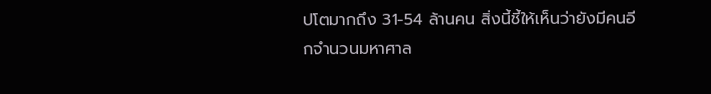ปโตมากถึง 31-54 ล้านคน สิ่งนี้ชี้ให้เห็นว่ายังมีคนอีกจำนวนมหาศาล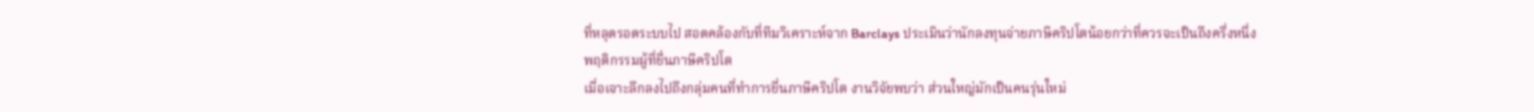ที่หลุดรอดระบบไป สอดคล้องกับที่ทีมวิเคราะห์จาก Barclays ประเมินว่านักลงทุนจ่ายภาษีคริปโตน้อยกว่าที่ควรจะเป็นถึงครึ่งหนึ่ง
พฤติกรรมผู้ที่ยื่นภาษีคริปโต
เมื่อเจาะลึกลงไปถึงกลุ่มคนที่ทำการยื่นภาษีคริปโต งานวิจัยพบว่า ส่วนใหญ่มักเป็นคนรุ่นใหม่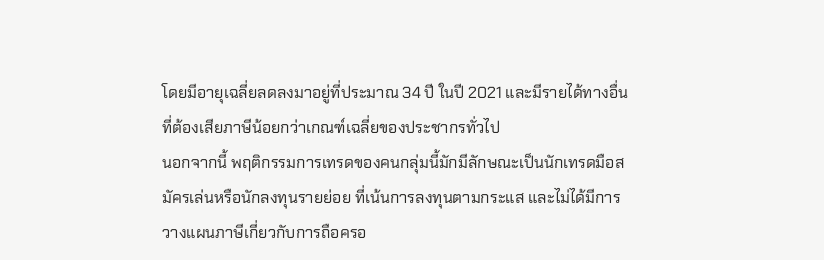โดยมีอายุเฉลี่ยลดลงมาอยู่ที่ประมาณ 34 ปี ในปี 2021 และมีรายได้ทางอื่นที่ต้องเสียภาษีน้อยกว่าเกณฑ์เฉลี่ยของประชากรทั่วไป
นอกจากนี้ พฤติกรรมการเทรดของคนกลุ่มนี้มักมีลักษณะเป็นนักเทรดมือสมัครเล่นหรือนักลงทุนรายย่อย ที่เน้นการลงทุนตามกระแส และไม่ได้มีการวางแผนภาษีเกี่ยวกับการถือครอ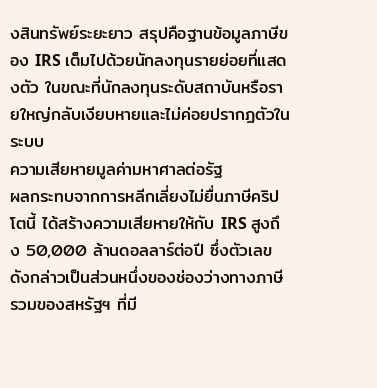งสินทรัพย์ระยะยาว สรุปคือฐานข้อมูลภาษีของ IRS เต็มไปด้วยนักลงทุนรายย่อยที่แสดงตัว ในขณะที่นักลงทุนระดับสถาบันหรือรายใหญ่กลับเงียบหายและไม่ค่อยปรากฏตัวในระบบ
ความเสียหายมูลค่ามหาศาลต่อรัฐ
ผลกระทบจากการหลีกเลี่ยงไม่ยื่นภาษีคริปโตนี้ ได้สร้างความเสียหายให้กับ IRS สูงถึง 50,000 ล้านดอลลาร์ต่อปี ซึ่งตัวเลขดังกล่าวเป็นส่วนหนึ่งของช่องว่างทางภาษีรวมของสหรัฐฯ ที่มี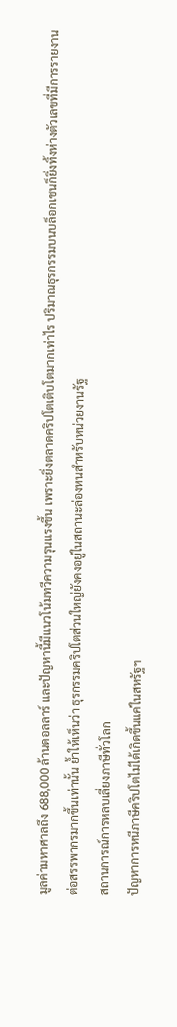มูลค่ามหาศาลถึง 688,000 ล้านดอลลาร์ และปัญหานี้มีแนวโน้มทวีความรุนแรงขึ้น เพราะยิ่งตลาดคริปโตเติบโตมากเท่าไร ปริมาณธุรกรรมบนบล็อกเชนก็ยิ่งทิ้งห่างตัวเลขที่มีการรายงานต่อสรรพากรมากขึ้นเท่านั้น ย้ำให้เห็นว่า ธุรกรรมคริปโตส่วนใหญ่ยังคงอยู่ในสถานะล่องหนสำหรับหน่วยงานรัฐ
สถานการณ์การหลบเลี่ยงภาษีทั่วโลก
ปัญหาการหนีภาษีคริปโตไม่ได้เกิดขึ้นแค่ในสหรัฐฯ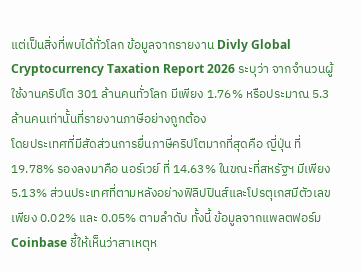แต่เป็นสิ่งที่พบได้ทั่วโลก ข้อมูลจากรายงาน Divly Global Cryptocurrency Taxation Report 2026 ระบุว่า จากจำนวนผู้ใช้งานคริปโต 301 ล้านคนทั่วโลก มีเพียง 1.76% หรือประมาณ 5.3 ล้านคนเท่านั้นที่รายงานภาษีอย่างถูกต้อง
โดยประเทศที่มีสัดส่วนการยื่นภาษีคริปโตมากที่สุดคือ ญี่ปุ่น ที่ 19.78% รองลงมาคือ นอร์เวย์ ที่ 14.63% ในขณะที่สหรัฐฯ มีเพียง 5.13% ส่วนประเทศที่ตามหลังอย่างฟิลิปปินส์และโปรตุเกสมีตัวเลขเพียง 0.02% และ 0.05% ตามลำดับ ทั้งนี้ ข้อมูลจากแพลตฟอร์ม Coinbase ชี้ให้เห็นว่าสาเหตุห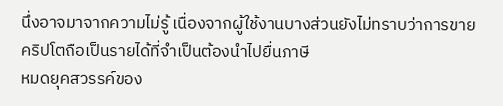นึ่งอาจมาจากความไม่รู้ เนื่องจากผู้ใช้งานบางส่วนยังไม่ทราบว่าการขายคริปโตถือเป็นรายได้ที่จำเป็นต้องนำไปยื่นภาษี
หมดยุคสวรรค์ของ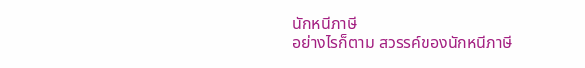นักหนีภาษี
อย่างไรก็ตาม สวรรค์ของนักหนีภาษี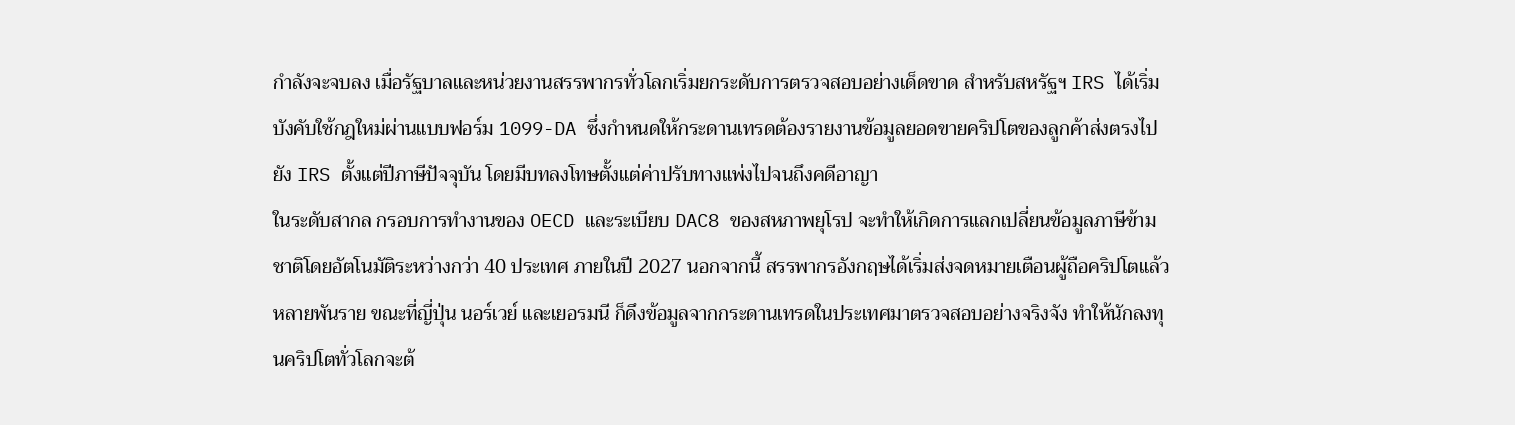กำลังจะจบลง เมื่อรัฐบาลและหน่วยงานสรรพากรทั่วโลกเริ่มยกระดับการตรวจสอบอย่างเด็ดขาด สำหรับสหรัฐฯ IRS ได้เริ่มบังคับใช้กฎใหม่ผ่านแบบฟอร์ม 1099-DA ซึ่งกำหนดให้กระดานเทรดต้องรายงานข้อมูลยอดขายคริปโตของลูกค้าส่งตรงไปยัง IRS ตั้งแต่ปีภาษีปัจจุบัน โดยมีบทลงโทษตั้งแต่ค่าปรับทางแพ่งไปจนถึงคดีอาญา
ในระดับสากล กรอบการทำงานของ OECD และระเบียบ DAC8 ของสหภาพยุโรป จะทำให้เกิดการแลกเปลี่ยนข้อมูลภาษีข้ามชาติโดยอัตโนมัติระหว่างกว่า 40 ประเทศ ภายในปี 2027 นอกจากนี้ สรรพากรอังกฤษได้เริ่มส่งจดหมายเตือนผู้ถือคริปโตแล้วหลายพันราย ขณะที่ญี่ปุ่น นอร์เวย์ และเยอรมนี ก็ดึงข้อมูลจากกระดานเทรดในประเทศมาตรวจสอบอย่างจริงจัง ทำให้นักลงทุนคริปโตทั่วโลกจะต้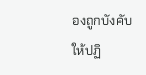องถูกบังคับให้ปฏิ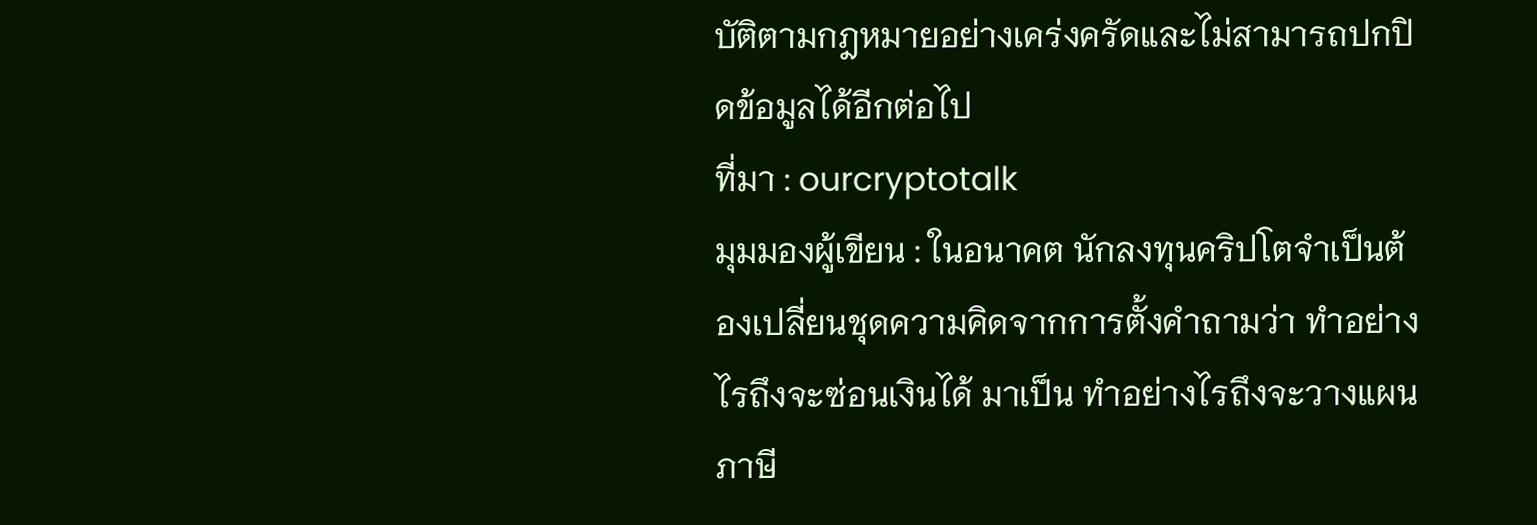บัติตามกฎหมายอย่างเคร่งครัดและไม่สามารถปกปิดข้อมูลได้อีกต่อไป
ที่มา : ourcryptotalk
มุมมองผู้เขียน : ในอนาคต นักลงทุนคริปโตจำเป็นต้องเปลี่ยนชุดความคิดจากการตั้งคำถามว่า ทำอย่างไรถึงจะซ่อนเงินได้ มาเป็น ทำอย่างไรถึงจะวางแผนภาษี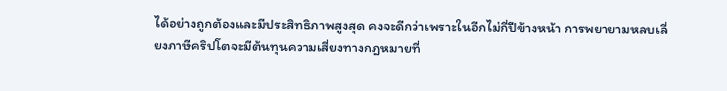ได้อย่างถูกต้องและมีประสิทธิภาพสูงสุด คงจะดีกว่าเพราะในอีกไม่กี่ปีข้างหน้า การพยายามหลบเลี่ยงภาษีคริปโตจะมีต้นทุนความเสี่ยงทางกฎหมายที่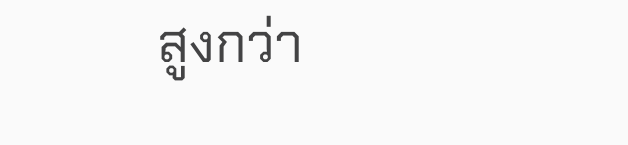สูงกว่า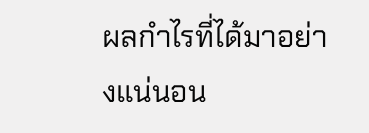ผลกำไรที่ได้มาอย่างแน่นอน